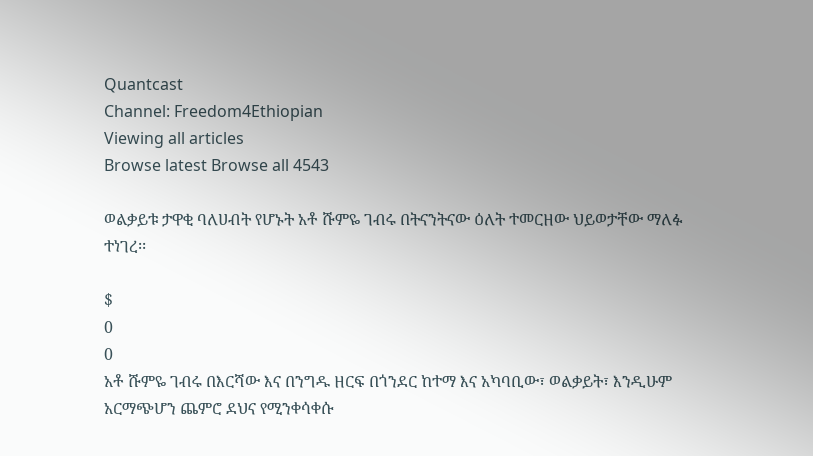Quantcast
Channel: Freedom4Ethiopian
Viewing all articles
Browse latest Browse all 4543

ወልቃይቱ ታዋቂ ባለሀብት የሆኑት አቶ ሹምዬ ገብሩ በትናንትናው ዕለት ተመርዘው ህይወታቸው ማለፉ ተነገረ፡፡

$
0
0
አቶ ሹምዬ ገብሩ በእርሻው እና በንግዱ ዘርፍ በጎንደር ከተማ እና አካባቢው፣ ወልቃይት፣ እንዲሁም አርማጭሆን ጨምሮ ደህና የሚንቀሳቀሱ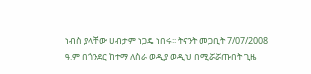ነብስ ያላቸው ሀብታም ነጋዴ ነበሩ፡፡ ትናንት መጋቢት 7/07/2008 ዓ.ም በጎንደር ከተማ ለስራ ወዲያ ወዲህ በሚሯሯጡበት ጊዜ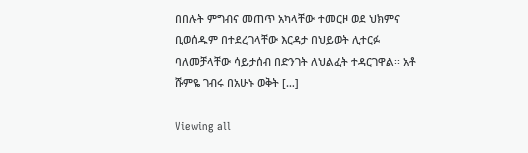በበሉት ምግብና መጠጥ አካላቸው ተመርዞ ወደ ህክምና ቢወሰዱም በተደረገላቸው እርዳታ በህይወት ሊተርፉ ባለመቻላቸው ሳይታሰብ በድንገት ለህልፈት ተዳርገዋል፡፡ አቶ ሹምዬ ገብሩ በአሁኑ ወቅት […]

Viewing all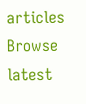articles
Browse latest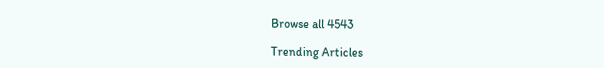Browse all 4543

Trending Articles